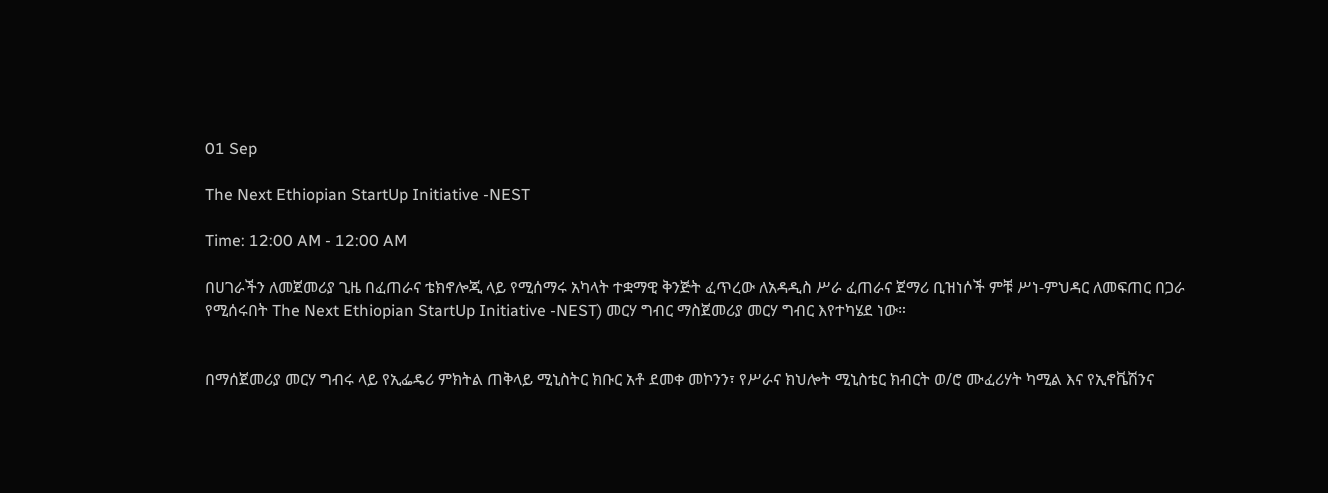01 Sep

The Next Ethiopian StartUp Initiative -NEST

Time: 12:00 AM - 12:00 AM

በሀገራችን ለመጀመሪያ ጊዜ በፈጠራና ቴክኖሎጂ ላይ የሚሰማሩ አካላት ተቋማዊ ቅንጅት ፈጥረው ለአዳዲስ ሥራ ፈጠራና ጀማሪ ቢዝነሶች ምቹ ሥነ-ምህዳር ለመፍጠር በጋራ የሚሰሩበት The Next Ethiopian StartUp Initiative -NEST) መርሃ ግብር ማስጀመሪያ መርሃ ግብር እየተካሄደ ነው።


በማሰጀመሪያ መርሃ ግብሩ ላይ የኢፌዴሪ ምክትል ጠቅላይ ሚኒስትር ክቡር አቶ ደመቀ መኮንን፣ የሥራና ክህሎት ሚኒስቴር ክብርት ወ/ሮ ሙፈሪሃት ካሚል እና የኢኖቬሽንና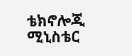ቴክኖሎጂ ሚኒስቴር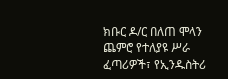ክቡር ዶ/ር በለጠ ሞላን ጨምሮ የተለያዩ ሥራ ፈጣሪዎች፣ የኢንዱስትሪ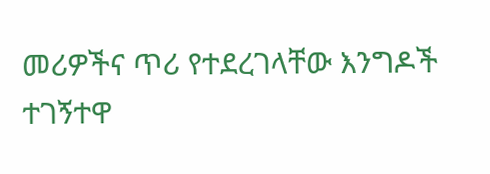መሪዎችና ጥሪ የተደረገላቸው እንግዶች ተገኝተዋ